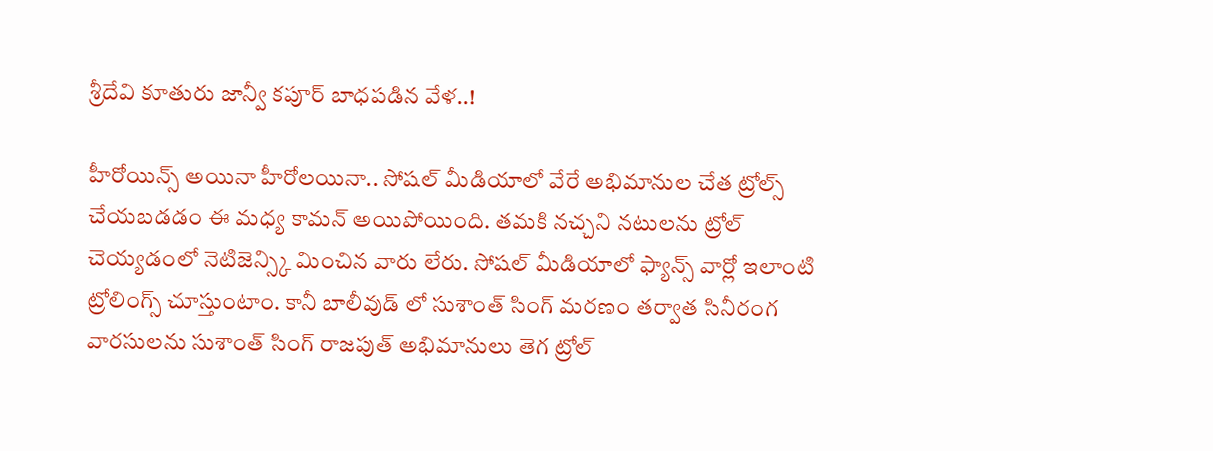శ్రీదేవి కూతురు జాన్వీ కపూర్ బాధపడిన వేళ..!

హీరోయిన్స్ అయినా హీరోలయినా.. సోషల్ మీడియాలో వేరే అభిమానుల చేత ట్రోల్స్ చేయబడడం ఈ మధ్య కామన్ అయిపోయింది. తమకి నచ్చని నటులను ట్రోల్ చెయ్యడంలో నెటిజెన్స్కి మించిన వారు లేరు. సోషల్ మీడియాలో ఫ్యాన్స్ వార్లో ఇలాంటి ట్రోలింగ్స్ చూస్తుంటాం. కానీ బాలీవుడ్ లో సుశాంత్ సింగ్ మరణం తర్వాత సినీరంగ వారసులను సుశాంత్ సింగ్ రాజపుత్ అభిమానులు తెగ ట్రోల్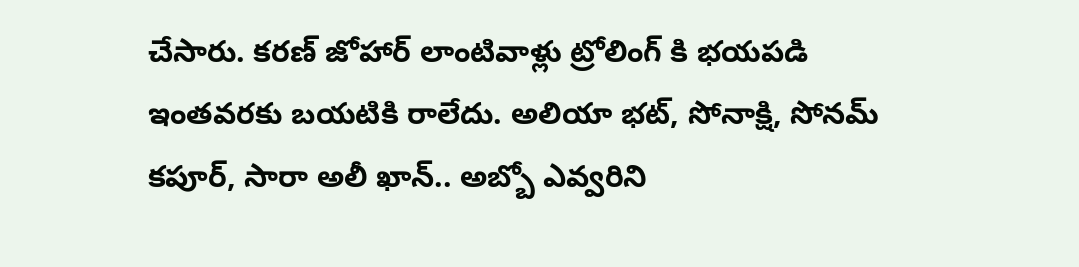చేసారు. కరణ్ జోహార్ లాంటివాళ్లు ట్రోలింగ్ కి భయపడి ఇంతవరకు బయటికి రాలేదు. అలియా భట్, సోనాక్షి, సోనమ్ కపూర్, సారా అలీ ఖాన్.. అబ్బో ఎవ్వరిని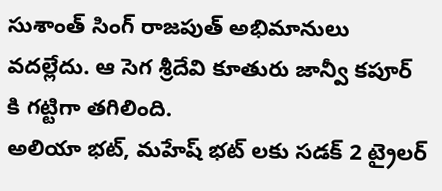సుశాంత్ సింగ్ రాజపుత్ అభిమానులు వదల్లేదు. ఆ సెగ శ్రీదేవి కూతురు జాన్వీ కపూర్ కి గట్టిగా తగిలింది.
అలియా భట్, మహేష్ భట్ లకు సడక్ 2 ట్రైలర్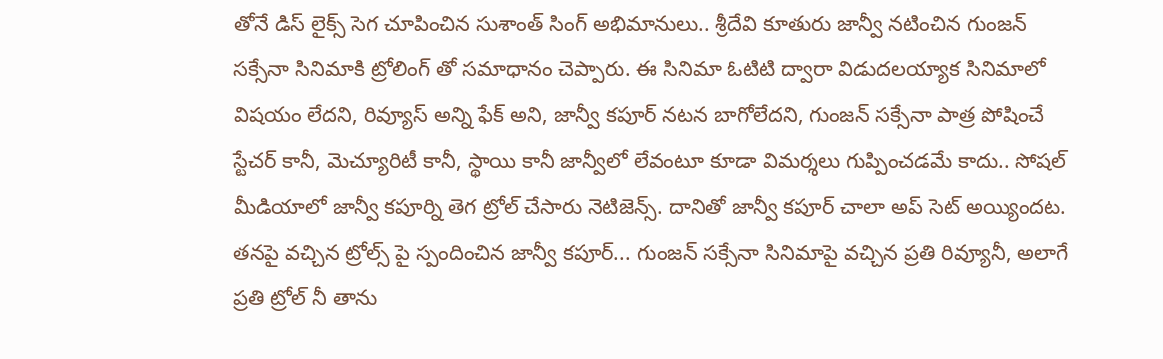తోనే డిస్ లైక్స్ సెగ చూపించిన సుశాంత్ సింగ్ అభిమానులు.. శ్రీదేవి కూతురు జాన్వీ నటించిన గుంజన్ సక్సేనా సినిమాకి ట్రోలింగ్ తో సమాధానం చెప్పారు. ఈ సినిమా ఓటిటి ద్వారా విడుదలయ్యాక సినిమాలో విషయం లేదని, రివ్యూస్ అన్ని ఫేక్ అని, జాన్వీ కపూర్ నటన బాగోలేదని, గుంజన్ సక్సేనా పాత్ర పోషించే స్టేచర్ కానీ, మెచ్యూరిటీ కానీ, స్థాయి కానీ జాన్వీలో లేవంటూ కూడా విమర్శలు గుప్పించడమే కాదు.. సోషల్ మీడియాలో జాన్వీ కపూర్ని తెగ ట్రోల్ చేసారు నెటిజెన్స్. దానితో జాన్వీ కపూర్ చాలా అప్ సెట్ అయ్యిందట.
తనపై వచ్చిన ట్రోల్స్ పై స్పందించిన జాన్వీ కపూర్... గుంజన్ సక్సేనా సినిమాపై వచ్చిన ప్రతి రివ్యూనీ, అలాగే ప్రతి ట్రోల్ నీ తాను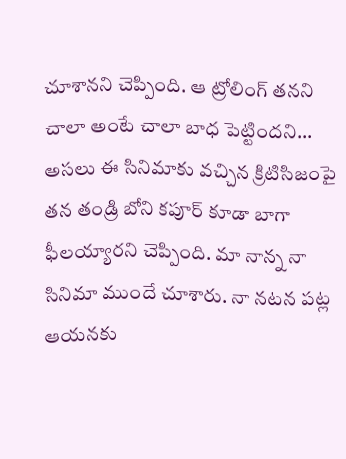చూశానని చెప్పింది. ఆ ట్రోలింగ్ తనని చాలా అంటే చాలా బాధ పెట్టిందని... అసలు ఈ సినిమాకు వచ్చిన క్రిటిసిజంపై తన తండ్రి బోని కపూర్ కూడా బాగా ఫీలయ్యారని చెప్పింది. మా నాన్న నా సినిమా ముందే చూశారు. నా నటన పట్ల ఆయనకు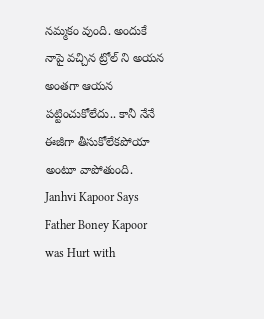నమ్మకం వుంది. అందుకే నాపై వచ్చిన ట్రోల్ ని అయన అంతగా ఆయన పట్టించుకోలేదు.. కానీ నేనే ఈజీగా తీసుకోలేకపోయా అంటూ వాపోతుంది.
Janhvi Kapoor Says Father Boney Kapoor was Hurt with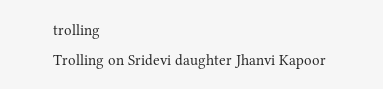trolling
Trolling on Sridevi daughter Jhanvi Kapoor